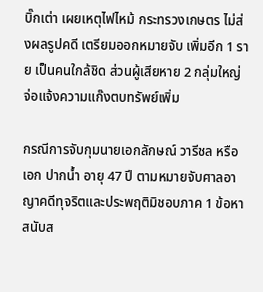บิ๊กเต่า เผยเหตุไฟไหม้ กระทรวงเกษตร ไม่ส่งผลรูปคดี เตรียมออกหมายจับ เพิ่มอีก 1 ราย เป็นคนใกล้ชิด ส่วนผู้เสียหาย 2 กลุ่มใหญ่ จ่อแจ้งความแก๊งตบทรัพย์เพิ่ม

กรณีการจับกุมนายเอกลักษณ์ วารีชล หรือเอก ปากน้ำ อายุ 47 ปี ตามหมายจับศาลอาญาคดีทุจริตและประพฤติมิชอบภาค 1 ข้อหาสนับส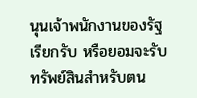นุนเจ้าพนักงานของรัฐเรียกรับ หรือยอมจะรับทรัพย์สินสำหรับตน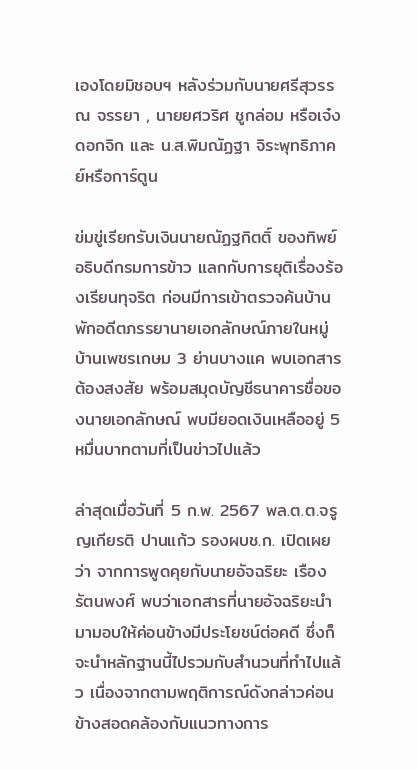เองโดยมิชอบฯ หลังร่วมกับนายศรีสุวรรณ จรรยา , นายยศวริศ ชูกล่อม หรือเจ๋ง ดอกจิก และ น.ส.พิมณัฏฐา จิระพุทธิภาคย์หรือการ์ตูน

ข่มขู่เรียกรับเงินนายณัฏฐกิตติ์ ของทิพย์อธิบดีกรมการข้าว แลกกับการยุติเรื่องร้องเรียนทุจริต ก่อนมีการเข้าตรวจค้นบ้านพักอดีตภรรยานายเอกลักษณ์ภายในหมู่บ้านเพชรเกษม 3 ย่านบางแค พบเอกสารต้องสงสัย พร้อมสมุดบัญชีธนาคารชื่อของนายเอกลักษณ์ พบมียอดเงินเหลืออยู่ 5 หมื่นบาทตามที่เป็นข่าวไปแล้ว

ล่าสุดเมื่อวันที่ 5 ก.พ. 2567 พล.ต.ต.จรูญเกียรติ ปานแก้ว รองผบช.ก. เปิดเผยว่า จากการพูดคุยกับนายอัจฉริยะ เรืองรัตนพงศ์ พบว่าเอกสารที่นายอัจฉริยะนำมามอบให้ค่อนข้างมีประโยชน์ต่อคดี ซึ่งก็จะนำหลักฐานนี้ไปรวมกับสำนวนที่ทำไปแล้ว เนื่องจากตามพฤติการณ์ดังกล่าวค่อนข้างสอดคล้องกับแนวทางการ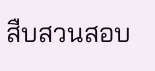สืบสวนสอบ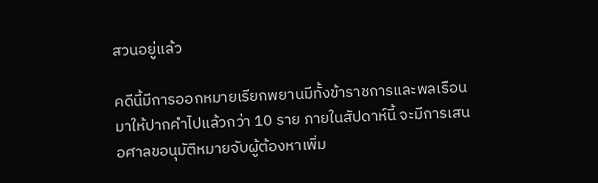สวนอยู่แล้ว

คดีนี้มีการออกหมายเรียกพยานมีทั้งข้าราชการและพลเรือน มาให้ปากคำไปแล้วกว่า 10 ราย ภายในสัปดาห์นี้ จะมีการเสนอศาลขอนุมัติหมายจับผู้ต้องหาเพิ่ม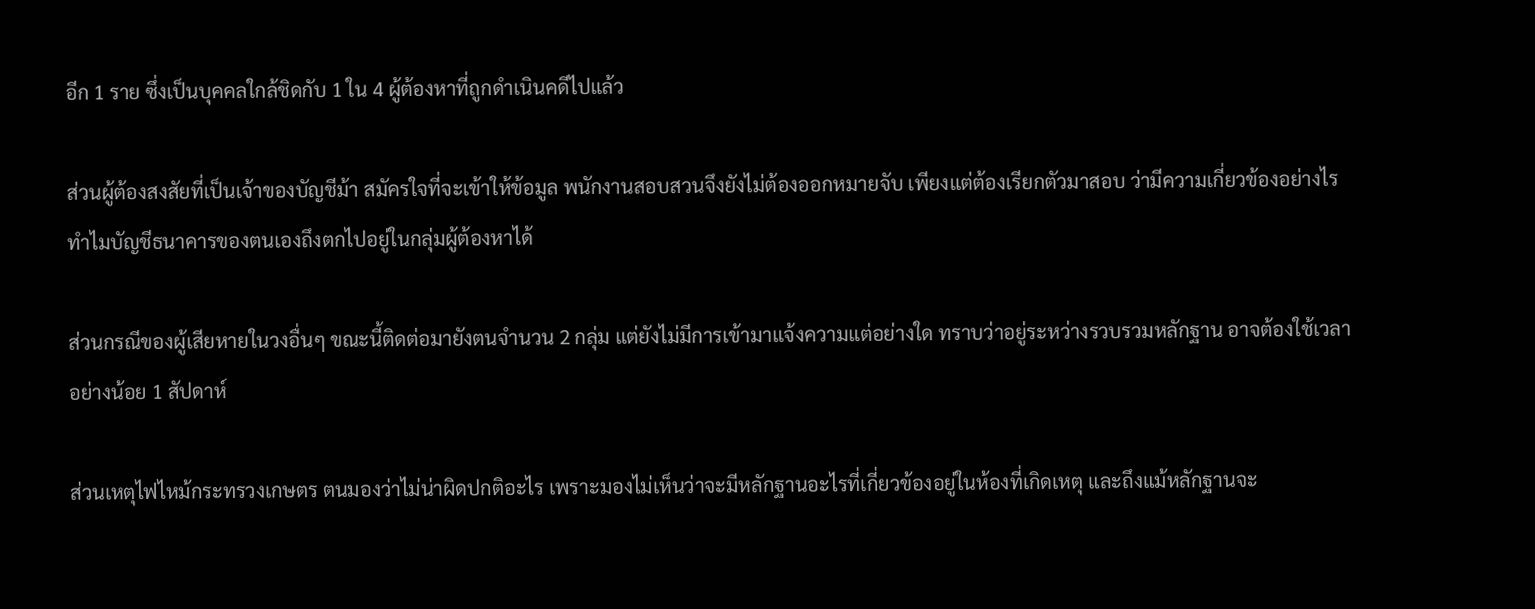อีก 1 ราย ซึ่งเป็นบุคคลใกล้ชิดกับ 1 ใน 4 ผู้ต้องหาที่ถูกดำเนินคดีไปแล้ว

ส่วนผู้ต้องสงสัยที่เป็นเจ้าของบัญชีม้า สมัครใจที่จะเข้าให้ข้อมูล พนักงานสอบสวนจึงยังไม่ต้องออกหมายจับ เพียงแต่ต้องเรียกตัวมาสอบ ว่ามีความเกี่ยวข้องอย่างไร ทำไมบัญชีธนาคารของตนเองถึงตกไปอยู่ในกลุ่มผู้ต้องหาได้

ส่วนกรณีของผู้เสียหายในวงอื่นๆ ขณะนี้ติดต่อมายังตนจำนวน 2 กลุ่ม แต่ยังไม่มีการเข้ามาแจ้งความแต่อย่างใด ทราบว่าอยู่ระหว่างรวบรวมหลักฐาน อาจต้องใช้เวลาอย่างน้อย 1 สัปดาห์

ส่วนเหตุไฟไหม้กระทรวงเกษตร ตนมองว่าไม่น่าผิดปกติอะไร เพราะมองไม่เห็นว่าจะมีหลักฐานอะไรที่เกี่ยวข้องอยู่ในห้องที่เกิดเหตุ และถึงแม้หลักฐานจะ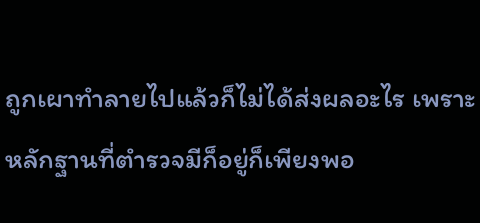ถูกเผาทำลายไปแล้วก็ไม่ได้ส่งผลอะไร เพราะหลักฐานที่ตำรวจมีก็อยู่ก็เพียงพอ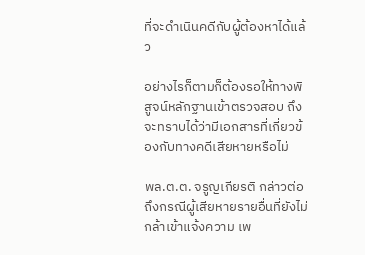ที่จะดำเนินคดีกับผู้ต้องหาได้แล้ว

อย่างไรก็ตามก็ต้องรอให้ทางพิสูจน์หลักฐานเข้าตรวจสอบ ถึงจะทราบได้ว่ามีเอกสารที่เกี่ยวข้องกับทางคดีเสียหายหรือไม่

พล.ต.ต. จรูญเกียรติ กล่าวต่อถึงกรณีผู้เสียหายรายอื่นที่ยังไม่กล้าเข้าแจ้งความ เพ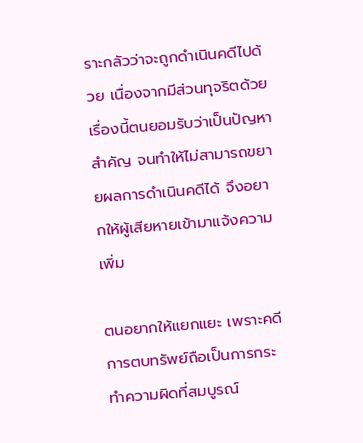ราะกลัวว่าจะถูกดำเนินคดีไปด้วย เนื่องจากมีส่วนทุจริตด้วย เรื่องนี้ตนยอมรับว่าเป็นปัญหาสำคัญ จนทำให้ไม่สามารถขยายผลการดำเนินคดีได้ จึงอยากให้ผู้เสียหายเข้ามาแจ้งความเพิ่ม

ตนอยากให้แยกแยะ เพราะคดีการตบทรัพย์ถือเป็นการกระทำความผิดที่สมบูรณ์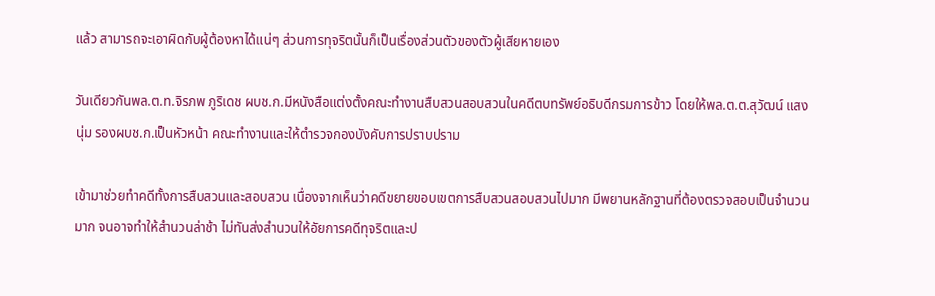แล้ว สามารถจะเอาผิดกับผู้ต้องหาได้แน่ๆ ส่วนการทุจริตนั้นก็เป็นเรื่องส่วนตัวของตัวผู้เสียหายเอง

วันเดียวกันพล.ต.ท.จิรภพ ภูริเดช ผบช.ก.มีหนังสือแต่งตั้งคณะทำงานสืบสวนสอบสวนในคดีตบทรัพย์อธิบดีกรมการข้าว โดยให้พล.ต.ต.สุวัฒน์ แสงนุ่ม รองผบช.ก.เป็นหัวหน้า คณะทำงานและให้ตำรวจกองบังคับการปราบปราม

เข้ามาช่วยทำคดีทั้งการสืบสวนและสอบสวน เนื่องจากเห็นว่าคดีขยายขอบเขตการสืบสวนสอบสวนไปมาก มีพยานหลักฐานที่ต้องตรวจสอบเป็นจำนวนมาก จนอาจทำให้สำนวนล่าช้า ไม่ทันส่งสำนวนให้อัยการคดีทุจริตและป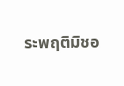ระพฤติมิชอ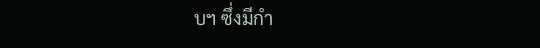บฯ ซึ่งมีกำ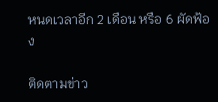หนดเวลาอีก 2 เดือน หรือ 6 ผัดฟ้อง

ติดตามข่าว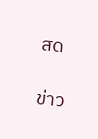สด

ข่าว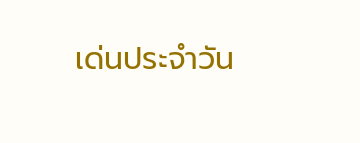เด่นประจำวัน